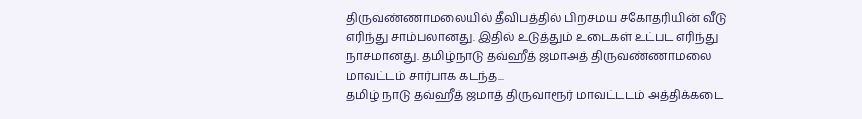திருவண்ணாமலையில் தீவிபத்தில் பிறசமய சகோதரியின் வீடு எரிந்து சாம்பலானது. இதில் உடுத்தும் உடைகள் உட்பட எரிந்து நாசமானது. தமிழ்நாடு தவ்ஹீத் ஜமாஅத் திருவண்ணாமலை மாவட்டம் சார்பாக கடந்த...
தமிழ் நாடு தவ்ஹீத் ஜமாத் திருவாரூர் மாவட்டடம் அத்திக்கடை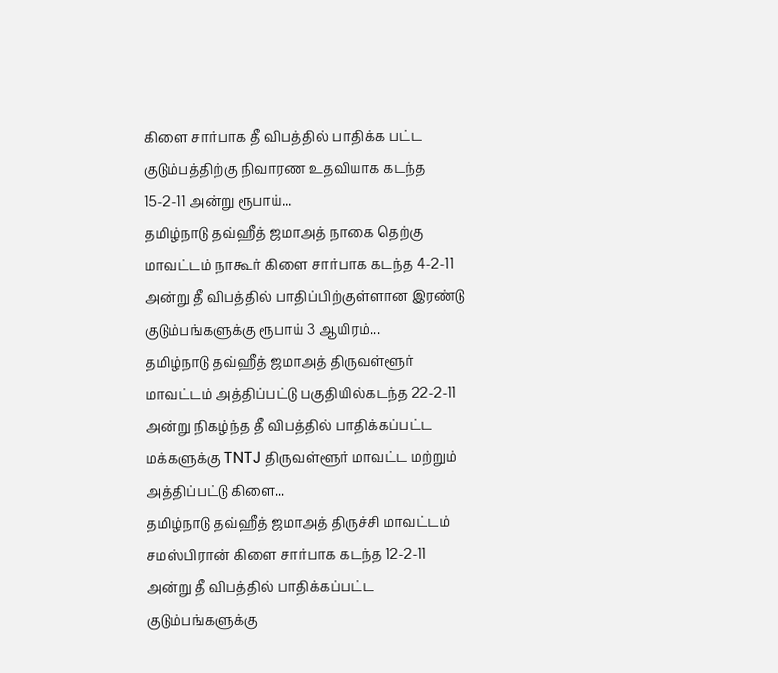கிளை சார்பாக தீ விபத்தில் பாதிக்க பட்ட குடும்பத்திற்கு நிவாரண உதவியாக கடந்த 15-2-11 அன்று ரூபாய்...
தமிழ்நாடு தவ்ஹீத் ஜமாஅத் நாகை தெற்கு மாவட்டம் நாகூர் கிளை சார்பாக கடந்த 4-2-11 அன்று தீ விபத்தில் பாதிப்பிற்குள்ளான இரண்டு குடும்பங்களுக்கு ரூபாய் 3 ஆயிரம்...
தமிழ்நாடு தவ்ஹீத் ஜமாஅத் திருவள்ளூர் மாவட்டம் அத்திப்பட்டு பகுதியில்கடந்த 22-2-11 அன்று நிகழ்ந்த தீ விபத்தில் பாதிக்கப்பட்ட மக்களுக்கு TNTJ திருவள்ளூர் மாவட்ட மற்றும் அத்திப்பட்டு கிளை...
தமிழ்நாடு தவ்ஹீத் ஜமாஅத் திருச்சி மாவட்டம் சமஸ்பிரான் கிளை சார்பாக கடந்த 12-2-11 அன்று தீ விபத்தில் பாதிக்கப்பட்ட குடும்பங்களுக்கு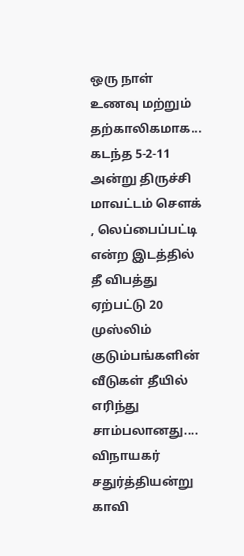ஒரு நாள் உணவு மற்றும் தற்காலிகமாக...
கடந்த 5-2-11 அன்று திருச்சி மாவட்டம் சௌக் , லெப்பைப்பட்டி என்ற இடத்தில் தீ விபத்து ஏற்பட்டு 20 முஸ்லிம் குடும்பங்களின் வீடுகள் தீயில் எரிந்து சாம்பலானது....
விநாயகர் சதுர்த்தியன்று காவி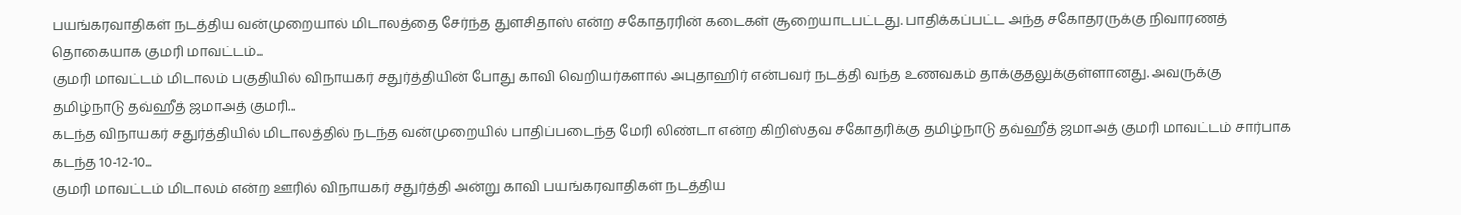பயங்கரவாதிகள் நடத்திய வன்முறையால் மிடாலத்தை சேர்ந்த துளசிதாஸ் என்ற சகோதரரின் கடைகள் சூறையாடபட்டது. பாதிக்கப்பட்ட அந்த சகோதரருக்கு நிவாரணத் தொகையாக குமரி மாவட்டம்...
குமரி மாவட்டம் மிடாலம் பகுதியில் விநாயகர் சதுர்த்தியின் போது காவி வெறியர்களால் அபுதாஹிர் என்பவர் நடத்தி வந்த உணவகம் தாக்குதலுக்குள்ளானது. அவருக்கு தமிழ்நாடு தவ்ஹீத் ஜமாஅத் குமரி...
கடந்த விநாயகர் சதுர்த்தியில் மிடாலத்தில் நடந்த வன்முறையில் பாதிப்படைந்த மேரி லிண்டா என்ற கிறிஸ்தவ சகோதரிக்கு தமிழ்நாடு தவ்ஹீத் ஜமாஅத் குமரி மாவட்டம் சார்பாக கடந்த 10-12-10...
குமரி மாவட்டம் மிடாலம் என்ற ஊரில் விநாயகர் சதுர்த்தி அன்று காவி பயங்கரவாதிகள் நடத்திய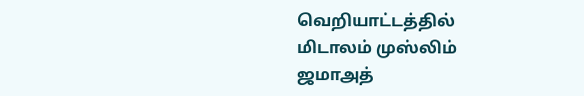வெறியாட்டத்தில் மிடாலம் முஸ்லிம் ஜமாஅத்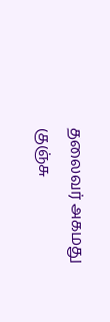தலைவர் அகமது குஞ்சு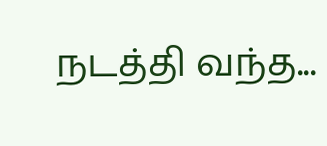நடத்தி வந்த...